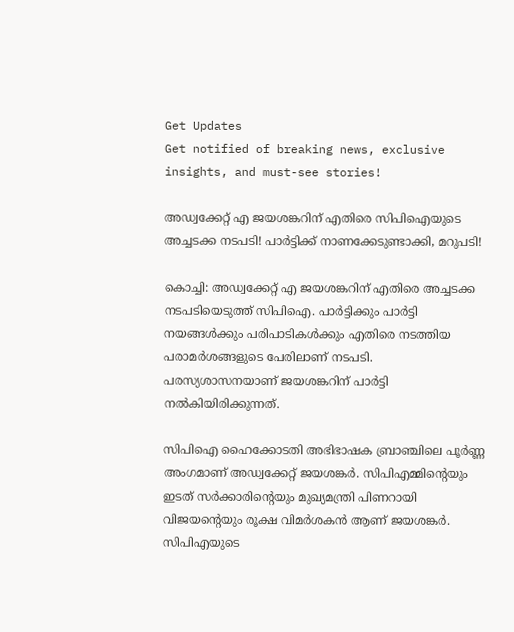Get Updates
Get notified of breaking news, exclusive insights, and must-see stories!

അഡ്വക്കേറ്റ് എ ജയശങ്കറിന് എതിരെ സിപിഐയുടെ അച്ചടക്ക നടപടി! പാർട്ടിക്ക് നാണക്കേടുണ്ടാക്കി, മറുപടി!

കൊച്ചി: അഡ്വക്കേറ്റ് എ ജയശങ്കറിന് എതിരെ അച്ചടക്ക നടപടിയെടുത്ത് സിപിഐ. പാര്‍ട്ടിക്കും പാര്‍ട്ടി നയങ്ങള്‍ക്കും പരിപാടികള്‍ക്കും എതിരെ നടത്തിയ പരാമര്‍ശങ്ങളുടെ പേരിലാണ് നടപടി. പരസ്യശാസനയാണ് ജയശങ്കറിന് പാര്‍ട്ടി നല്‍കിയിരിക്കുന്നത്.

സിപിഐ ഹൈക്കോടതി അഭിഭാഷക ബ്രാഞ്ചിലെ പൂര്‍ണ്ണ അംഗമാണ് അഡ്വക്കേറ്റ് ജയശങ്കര്‍. സിപിഎമ്മിന്റെയും ഇടത് സര്‍ക്കാരിന്റെയും മുഖ്യമന്ത്രി പിണറായി വിജയന്റെയും രൂക്ഷ വിമര്‍ശകന്‍ ആണ് ജയശങ്കര്‍. സിപിഎയുടെ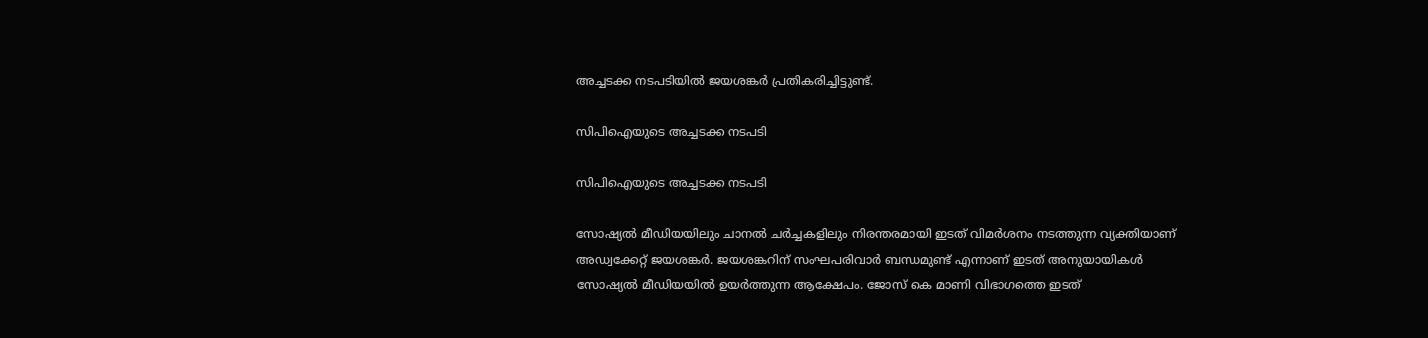അച്ചടക്ക നടപടിയില്‍ ജയശങ്കര്‍ പ്രതികരിച്ചിട്ടുണ്ട്.

സിപിഐയുടെ അച്ചടക്ക നടപടി

സിപിഐയുടെ അച്ചടക്ക നടപടി

സോഷ്യല്‍ മീഡിയയിലും ചാനല്‍ ചര്‍ച്ചകളിലും നിരന്തരമായി ഇടത് വിമര്‍ശനം നടത്തുന്ന വ്യക്തിയാണ് അഡ്വക്കേറ്റ് ജയശങ്കര്‍. ജയശങ്കറിന് സംഘപരിവാര്‍ ബന്ധമുണ്ട് എന്നാണ് ഇടത് അനുയായികള്‍ സോഷ്യല്‍ മീഡിയയില്‍ ഉയര്‍ത്തുന്ന ആക്ഷേപം. ജോസ് കെ മാണി വിഭാഗത്തെ ഇടത്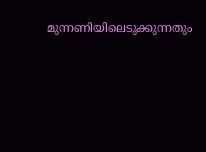മുന്നണിയിലെടുക്കുന്നതും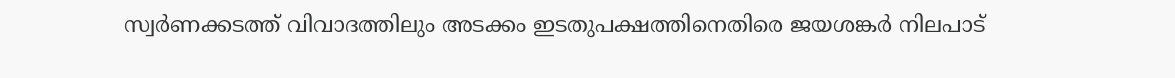സ്വര്‍ണക്കടത്ത് വിവാദത്തിലും അടക്കം ഇടതുപക്ഷത്തിനെതിരെ ജയശങ്കര്‍ നിലപാട്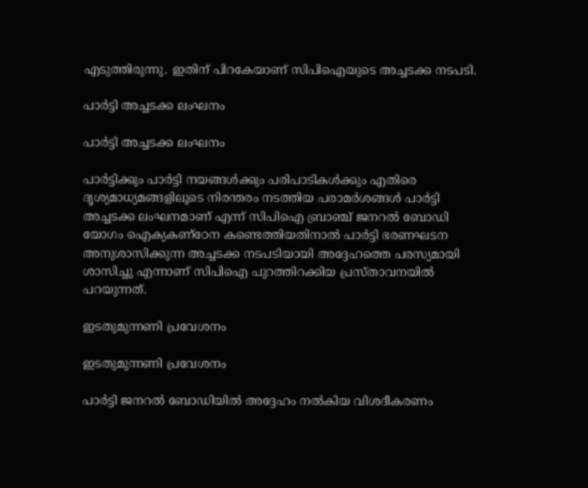എടുത്തിരുന്നു. ഇതിന് പിറകേയാണ് സിപിഐയുടെ അച്ചടക്ക നടപടി.

പാര്‍ട്ടി അച്ചടക്ക ലംഘനം

പാര്‍ട്ടി അച്ചടക്ക ലംഘനം

പാര്‍ട്ടിക്കും പാര്‍ട്ടി നയങ്ങള്‍ക്കും പരിപാടികള്‍ക്കും എതിരെ ദൃശ്യമാധ്യമങ്ങളിലൂടെ നിരന്തരം നടത്തിയ പരാമര്‍ശങ്ങള്‍ പാര്‍ട്ടി അച്ചടക്ക ലംഘനമാണ് എന്ന് സിപിഐ ബ്രാഞ്ച് ജനറല്‍ ബോഡി യോഗം ഐക്യകണ്‌ഠേന കണ്ടെത്തിയതിനാല്‍ പാര്‍ട്ടി ഭരണഘടന അനുശാസിക്കുന്ന അച്ചടക്ക നടപടിയായി അദ്ദേഹത്തെ പരസ്യമായി ശാസിച്ചു എന്നാണ് സിപിഐ പുറത്തിറക്കിയ പ്രസ്താവനയില്‍ പറയുന്നത്.

ഇടതുമുന്നണി പ്രവേശനം

ഇടതുമുന്നണി പ്രവേശനം

പാര്‍ട്ടി ജനറല്‍ ബോഡിയില്‍ അദ്ദേഹം നല്‍കിയ വിശദീകരണം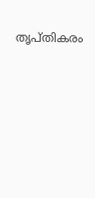തൃപ്തികരം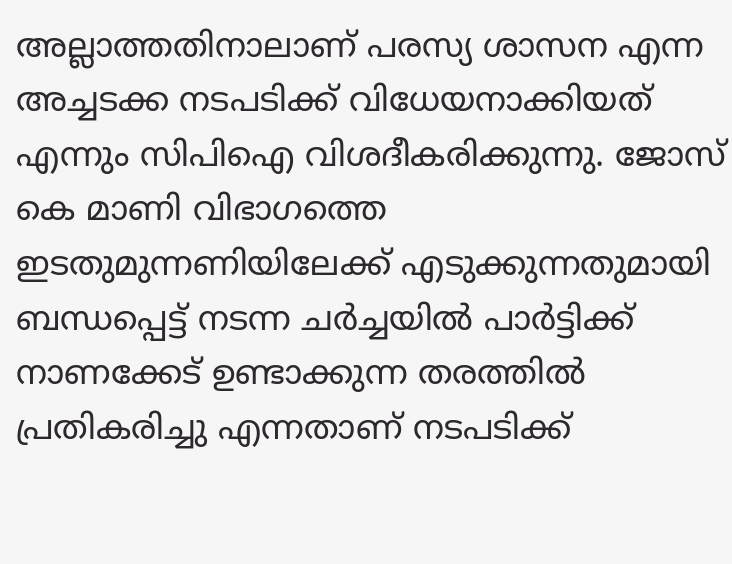അല്ലാത്തതിനാലാണ് പരസ്യ ശാസന എന്ന അച്ചടക്ക നടപടിക്ക് വിധേയനാക്കിയത് എന്നും സിപിഐ വിശദീകരിക്കുന്നു. ജോസ് കെ മാണി വിഭാഗത്തെ ഇടതുമുന്നണിയിലേക്ക് എടുക്കുന്നതുമായി ബന്ധപ്പെട്ട് നടന്ന ചര്‍ച്ചയില്‍ പാര്‍ട്ടിക്ക് നാണക്കേട് ഉണ്ടാക്കുന്ന തരത്തില്‍ പ്രതികരിച്ചു എന്നതാണ് നടപടിക്ക്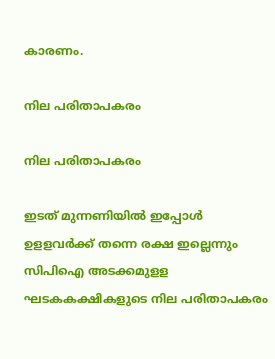കാരണം.

നില പരിതാപകരം

നില പരിതാപകരം

ഇടത് മുന്നണിയില്‍ ഇപ്പോള്‍ ഉളളവര്‍ക്ക് തന്നെ രക്ഷ ഇല്ലെന്നും സിപിഐ അടക്കമുളള ഘടകകക്ഷികളുടെ നില പരിതാപകരം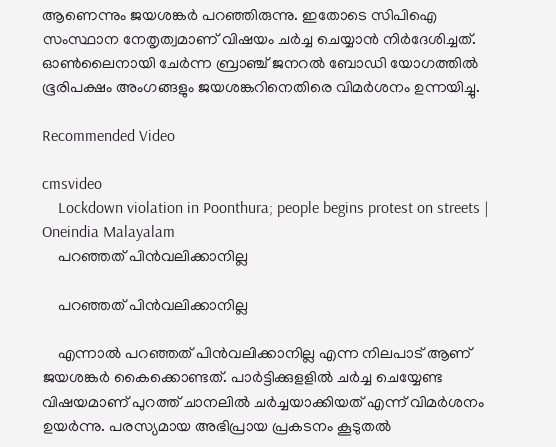ആണെന്നും ജയശങ്കര്‍ പറഞ്ഞിരുന്നു. ഇതോടെ സിപിഐ സംസ്ഥാന നേതൃത്വമാണ് വിഷയം ചര്‍ച്ച ചെയ്യാന്‍ നിര്‍ദേശിച്ചത്. ഓണ്‍ലൈനായി ചേര്‍ന്ന ബ്രാഞ്ച് ജനറല്‍ ബോഡി യോഗത്തില്‍ ഭൂരിപക്ഷം അംഗങ്ങളും ജയശങ്കറിനെതിരെ വിമര്‍ശനം ഉന്നയിച്ചു.

Recommended Video

cmsvideo
    Lockdown violation in Poonthura; people begins protest on streets | Oneindia Malayalam
    പറഞ്ഞത് പിന്‍വലിക്കാനില്ല

    പറഞ്ഞത് പിന്‍വലിക്കാനില്ല

    എന്നാല്‍ പറഞ്ഞത് പിന്‍വലിക്കാനില്ല എന്ന നിലപാട് ആണ് ജയശങ്കര്‍ കൈക്കൊണ്ടത്. പാര്‍ട്ടിക്കുളളില്‍ ചര്‍ച്ച ചെയ്യേണ്ട വിഷയമാണ് പുറത്ത് ചാനലില്‍ ചര്‍ച്ചയാക്കിയത് എന്ന് വിമര്‍ശനം ഉയര്‍ന്നു. പരസ്യമായ അഭിപ്രായ പ്രകടനം കൂടുതല്‍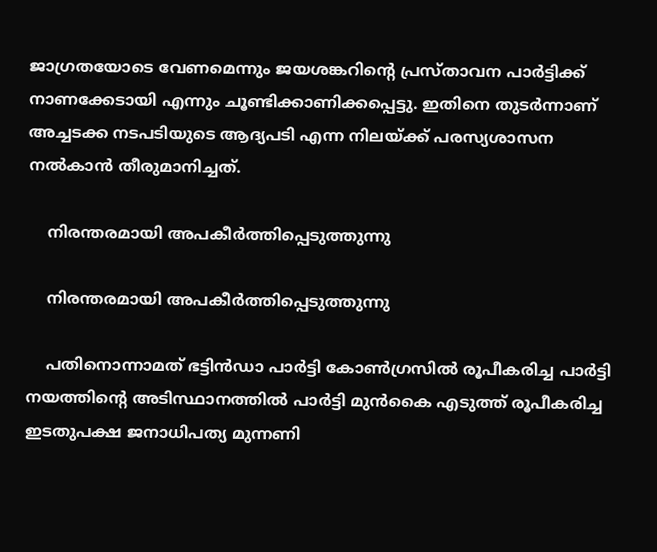ജാഗ്രതയോടെ വേണമെന്നും ജയശങ്കറിന്റെ പ്രസ്താവന പാര്‍ട്ടിക്ക് നാണക്കേടായി എന്നും ചൂണ്ടിക്കാണിക്കപ്പെട്ടു. ഇതിനെ തുടര്‍ന്നാണ് അച്ചടക്ക നടപടിയുടെ ആദ്യപടി എന്ന നിലയ്ക്ക് പരസ്യശാസന നല്‍കാന്‍ തീരുമാനിച്ചത്.

    നിരന്തരമായി അപകീര്‍ത്തിപ്പെടുത്തുന്നു

    നിരന്തരമായി അപകീര്‍ത്തിപ്പെടുത്തുന്നു

    പതിനൊന്നാമത് ഭട്ടിന്‍ഡാ പാര്‍ട്ടി കോണ്‍ഗ്രസില്‍ രൂപീകരിച്ച പാര്‍ട്ടി നയത്തിന്റെ അടിസ്ഥാനത്തില്‍ പാര്‍ട്ടി മുന്‍കൈ എടുത്ത് രൂപീകരിച്ച ഇടതുപക്ഷ ജനാധിപത്യ മുന്നണി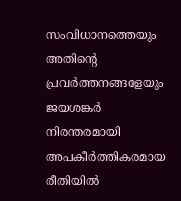സംവിധാനത്തെയും അതിന്റെ പ്രവര്‍ത്തനങ്ങളേയും ജയശങ്കര്‍ നിരന്തരമായി അപകീര്‍ത്തികരമായ രീതിയില്‍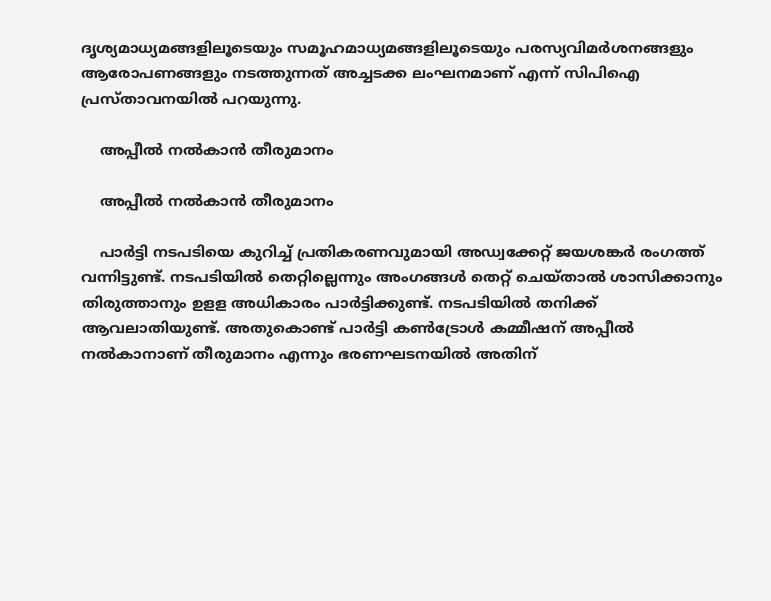ദൃശ്യമാധ്യമങ്ങളിലൂടെയും സമൂഹമാധ്യമങ്ങളിലൂടെയും പരസ്യവിമര്‍ശനങ്ങളും ആരോപണങ്ങളും നടത്തുന്നത് അച്ചടക്ക ലംഘനമാണ് എന്ന് സിപിഐ പ്രസ്താവനയില്‍ പറയുന്നു.

    അപ്പീല്‍ നല്‍കാൻ തീരുമാനം

    അപ്പീല്‍ നല്‍കാൻ തീരുമാനം

    പാര്‍ട്ടി നടപടിയെ കുറിച്ച് പ്രതികരണവുമായി അഡ്വക്കേറ്റ് ജയശങ്കര്‍ രംഗത്ത് വന്നിട്ടുണ്ട്. നടപടിയില്‍ തെറ്റില്ലെന്നും അംഗങ്ങള്‍ തെറ്റ് ചെയ്താല്‍ ശാസിക്കാനും തിരുത്താനും ഉളള അധികാരം പാര്‍ട്ടിക്കുണ്ട്. നടപടിയില്‍ തനിക്ക് ആവലാതിയുണ്ട്. അതുകൊണ്ട് പാര്‍ട്ടി കണ്‍ട്രോള്‍ കമ്മീഷന് അപ്പീല്‍ നല്‍കാനാണ് തീരുമാനം എന്നും ഭരണഘടനയില്‍ അതിന്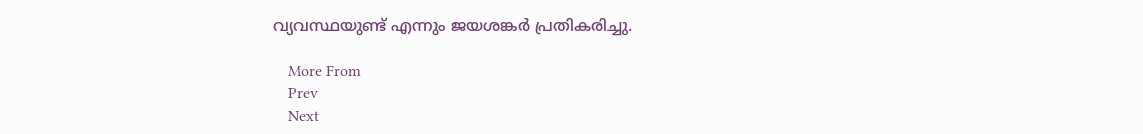വ്യവസ്ഥയുണ്ട് എന്നും ജയശങ്കര്‍ പ്രതികരിച്ചു.

    More From
    Prev
    Next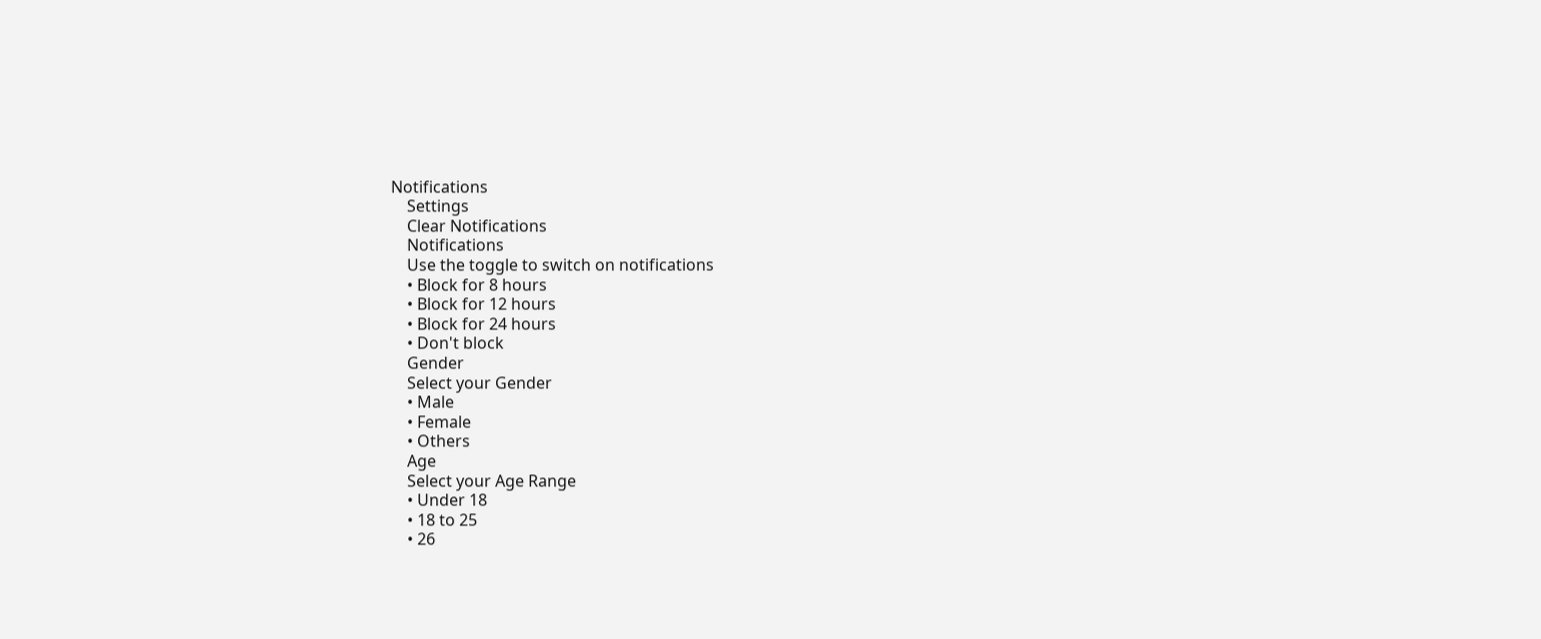Notifications
    Settings
    Clear Notifications
    Notifications
    Use the toggle to switch on notifications
    • Block for 8 hours
    • Block for 12 hours
    • Block for 24 hours
    • Don't block
    Gender
    Select your Gender
    • Male
    • Female
    • Others
    Age
    Select your Age Range
    • Under 18
    • 18 to 25
    • 26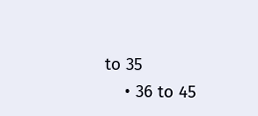to 35
    • 36 to 45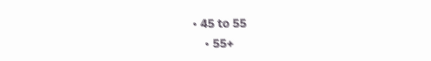• 45 to 55
    • 55+